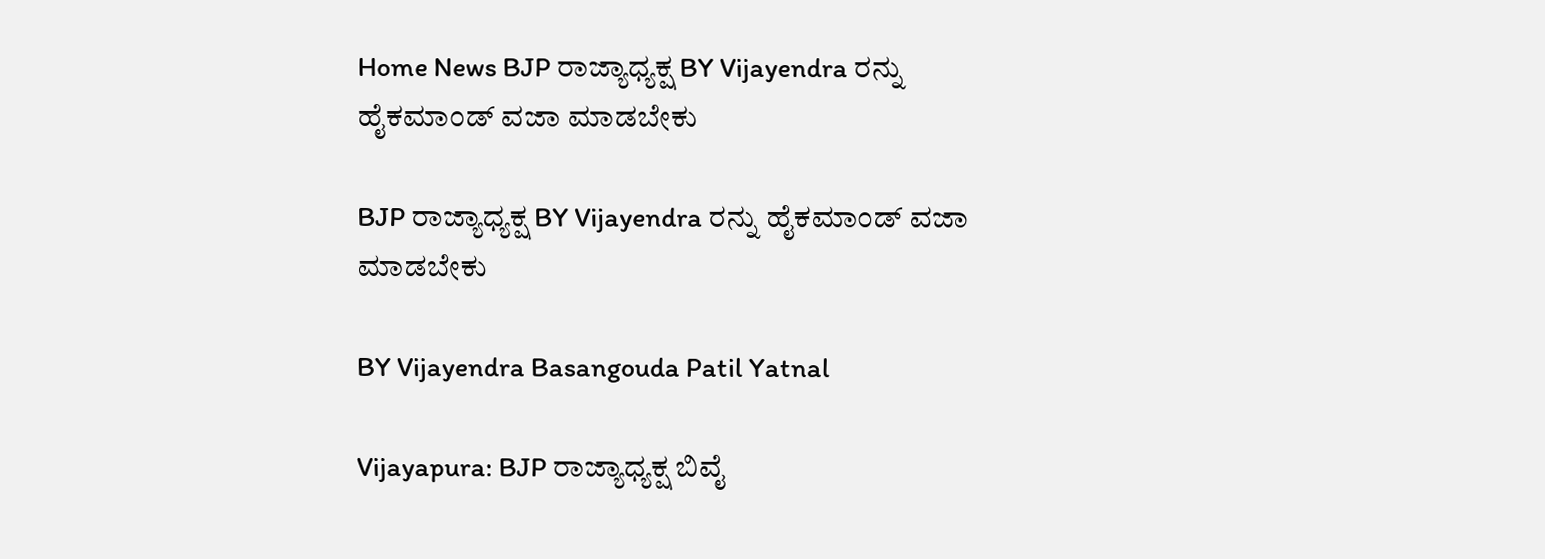Home News BJP ರಾಜ್ಯಾಧ್ಯಕ್ಷ BY Vijayendra ರನ್ನು ಹೈಕಮಾಂಡ್ ವಜಾ ಮಾಡಬೇಕು

BJP ರಾಜ್ಯಾಧ್ಯಕ್ಷ BY Vijayendra ರನ್ನು ಹೈಕಮಾಂಡ್ ವಜಾ ಮಾಡಬೇಕು

BY Vijayendra Basangouda Patil Yatnal

Vijayapura: BJP ರಾಜ್ಯಾಧ್ಯಕ್ಷ ಬಿವೈ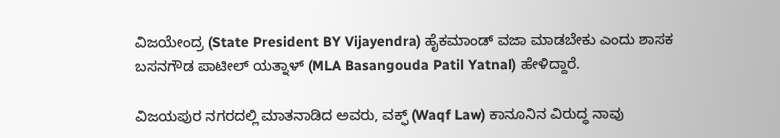ವಿಜಯೇಂದ್ರ (State President BY Vijayendra) ಹೈಕಮಾಂಡ್ ವಜಾ ಮಾಡಬೇಕು ಎಂದು ಶಾಸಕ ಬಸನಗೌಡ ಪಾಟೀಲ್‌ ಯತ್ನಾಳ್‌ (MLA Basangouda Patil Yatnal) ಹೇಳಿದ್ದಾರೆ.

ವಿಜಯಪುರ ನಗರದಲ್ಲಿ ಮಾತನಾಡಿದ ಅವರು, ವಕ್ಫ್ (Waqf Law) ಕಾನೂನಿನ ವಿರುದ್ಧ ನಾವು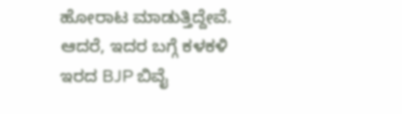ಹೋರಾಟ ಮಾಡುತ್ತಿದ್ದೇವೆ. ಆದರೆ, ಇದರ ಬಗ್ಗೆ ಕಳಕಳಿ ಇರದ BJP ಬಿವೈ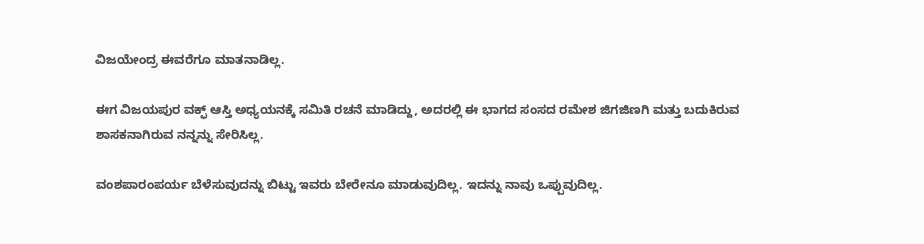ವಿಜಯೇಂದ್ರ ಈವರೆಗೂ ಮಾತನಾಡಿಲ್ಲ.

ಈಗ ವಿಜಯಪುರ ವಕ್ಫ್ ಆಸ್ತಿ ಅಧ್ಯಯನಕ್ಕೆ ಸಮಿತಿ ರಚನೆ ಮಾಡಿದ್ದು, ಅದರಲ್ಲಿ ಈ ಭಾಗದ ಸಂಸದ ರಮೇಶ ಜಿಗಜಿಣಗಿ ಮತ್ತು ಬದುಕಿರುವ ಶಾಸಕನಾಗಿರುವ ನನ್ನನ್ನು ಸೇರಿಸಿಲ್ಲ.

ವಂಶಪಾರಂಪರ್ಯ ಬೆಳೆಸುವುದನ್ನು ಬಿಟ್ಟು ಇವರು ಬೇರೇನೂ ಮಾಡುವುದಿಲ್ಲ. ಇದನ್ನು ನಾವು ಒಪ್ಪುವುದಿಲ್ಲ.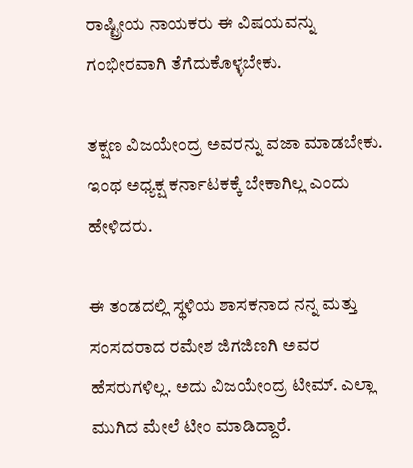ರಾಷ್ಟ್ರೀಯ ನಾಯಕರು ಈ ವಿಷಯವನ್ನು ಗಂಭೀರವಾಗಿ ತೆಗೆದುಕೊಳ್ಳಬೇಕು.

ತಕ್ಷಣ ವಿಜಯೇಂದ್ರ ಅವರನ್ನು ವಜಾ ಮಾಡಬೇಕು. ಇಂಥ ಅಧ್ಯಕ್ಷ ಕರ್ನಾಟಕಕ್ಕೆ ಬೇಕಾಗಿಲ್ಲ ಎಂದು ಹೇಳಿದರು.

ಈ ತಂಡದಲ್ಲಿ ಸ್ಥಳಿಯ ಶಾಸಕನಾದ ನನ್ನ ಮತ್ತು ಸಂಸದರಾದ ರಮೇಶ ಜಿಗಜಿಣಗಿ ಅವರ ಹೆಸರುಗಳಿಲ್ಲ. ಅದು ವಿಜಯೇಂದ್ರ ಟೀಮ್. ಎಲ್ಲಾ ಮುಗಿದ ಮೇಲೆ ಟೀಂ ಮಾಡಿದ್ದಾರೆ.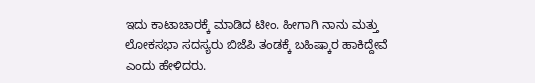ಇದು ಕಾಟಾಚಾರಕ್ಕೆ ಮಾಡಿದ ಟೀಂ. ಹೀಗಾಗಿ ನಾನು ಮತ್ತು ಲೋಕಸಭಾ ಸದಸ್ಯರು ಬಿಜೆಪಿ ತಂಡಕ್ಕೆ ಬಹಿಷ್ಕಾರ ಹಾಕಿದ್ದೇವೆ ಎಂದು ಹೇಳಿದರು.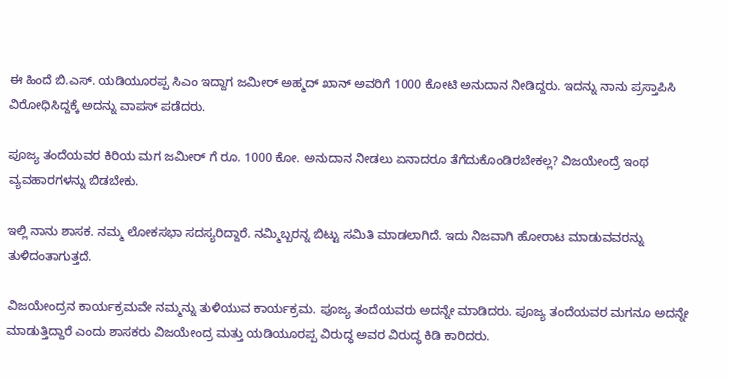ಈ ಹಿಂದೆ ಬಿ.ಎಸ್. ಯಡಿಯೂರಪ್ಪ ಸಿಎಂ ಇದ್ದಾಗ ಜಮೀರ್ ಅಹ್ಮದ್ ಖಾನ್ ಅವರಿಗೆ 1000 ಕೋಟಿ ಅನುದಾನ ನೀಡಿದ್ದರು. ಇದನ್ನು ನಾನು ಪ್ರಸ್ತಾಪಿಸಿ ವಿರೋಧಿಸಿದ್ದಕ್ಕೆ ಅದನ್ನು ವಾಪಸ್ ಪಡೆದರು.

ಪೂಜ್ಯ ತಂದೆಯವರ ಕಿರಿಯ ಮಗ ಜಮೀರ್ ಗೆ ರೂ. 1000 ಕೋ. ಅನುದಾನ ನೀಡಲು ಏನಾದರೂ ತೆಗೆದುಕೊಂಡಿರಬೇಕಲ್ಲ? ವಿಜಯೇಂದ್ರೆ ಇಂಥ ವ್ಯವಹಾರಗಳನ್ನು ಬಿಡಬೇಕು.

ಇಲ್ಲಿ ನಾನು ಶಾಸಕ. ನಮ್ಮ ಲೋಕಸಭಾ ಸದಸ್ಯರಿದ್ದಾರೆ. ನಮ್ಮಿಬ್ಬರನ್ನ ಬಿಟ್ಟು ಸಮಿತಿ ಮಾಡಲಾಗಿದೆ. ಇದು ನಿಜವಾಗಿ ಹೋರಾಟ ಮಾಡುವವರನ್ನು ತುಳಿದಂತಾಗುತ್ತದೆ.

ವಿಜಯೇಂದ್ರನ ಕಾರ್ಯಕ್ರಮವೇ ನಮ್ಮನ್ನು ತುಳಿಯುವ ಕಾರ್ಯಕ್ರಮ. ಪೂಜ್ಯ ತಂದೆಯವರು ಅದನ್ನೇ ಮಾಡಿದರು. ಪೂಜ್ಯ ತಂದೆಯವರ ಮಗನೂ ಅದನ್ನೇ ಮಾಡುತ್ತಿದ್ದಾರೆ ಎಂದು ಶಾಸಕರು ವಿಜಯೇಂದ್ರ ಮತ್ತು ಯಡಿಯೂರಪ್ಪ ವಿರುದ್ಧ ಅವರ ವಿರುದ್ಧ ಕಿಡಿ ಕಾರಿದರು.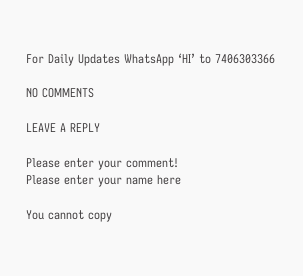For Daily Updates WhatsApp ‘HI’ to 7406303366

NO COMMENTS

LEAVE A REPLY

Please enter your comment!
Please enter your name here

You cannot copy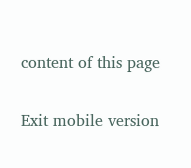content of this page

Exit mobile version